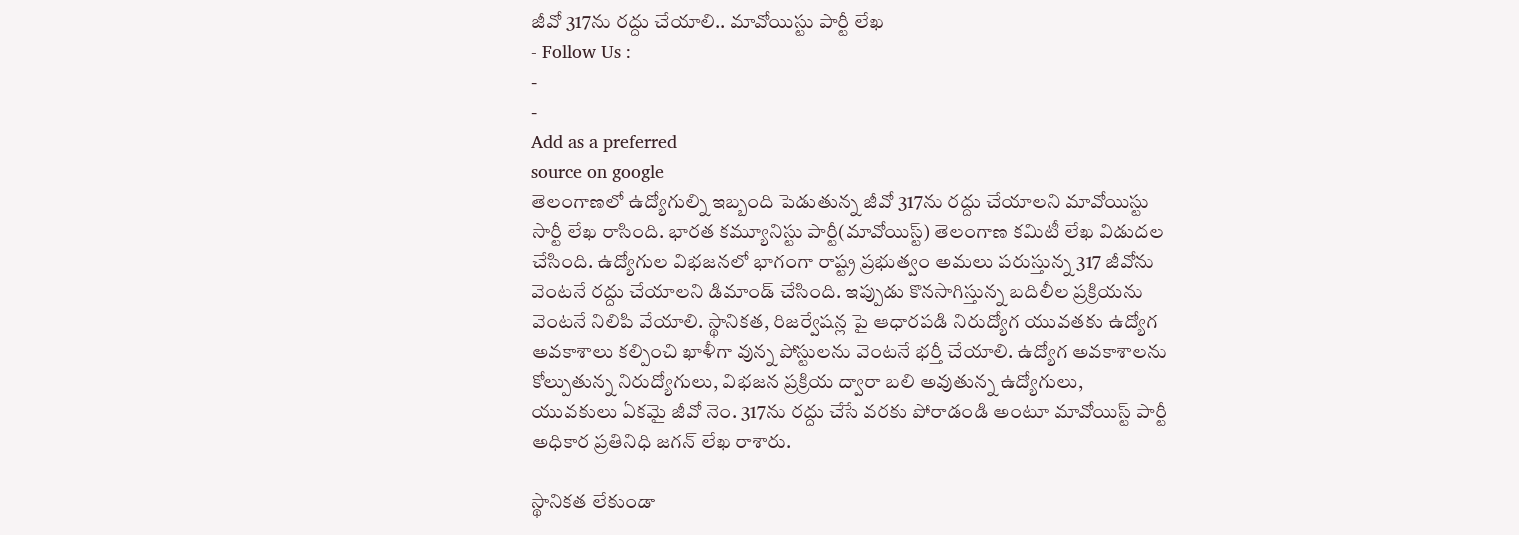జీవో 317ను రద్దు చేయాలి.. మావోయిస్టు పార్టీ లేఖ
- Follow Us :
-
-
Add as a preferred
source on google
తెలంగాణలో ఉద్యోగుల్ని ఇబ్బంది పెడుతున్న జీవో 317ను రద్దు చేయాలని మావోయిస్టు సార్టీ లేఖ రాసింది. భారత కమ్యూనిస్టు పార్టీ(మావోయిస్ట్) తెలంగాణ కమిటీ లేఖ విడుదల చేసింది. ఉద్యోగుల విభజనలో భాగంగా రాష్ట్ర ప్రభుత్వం అమలు పరుస్తున్న 317 జీవోను వెంటనే రద్దు చేయాలని డిమాండ్ చేసింది. ఇప్పుడు కొనసాగిస్తున్న బదిలీల ప్రక్రియను వెంటనే నిలిపి వేయాలి. స్థానికత, రిజర్వేషన్ల పై ఆధారపడి నిరుద్యోగ యువతకు ఉద్యోగ అవకాశాలు కల్పించి ఖాళీగా వున్న పోస్టులను వెంటనే భర్తీ చేయాలి. ఉద్యోగ అవకాశాలను కోల్పుతున్న నిరుద్యోగులు, విభజన ప్రక్రియ ద్వారా బలి అవుతున్న ఉద్యోగులు, యువకులు ఏకమై జీవో నెం. 317ను రద్దు చేసే వరకు పోరాడండి అంటూ మావోయిస్ట్ పార్టీ అధికార ప్రతినిధి జగన్ లేఖ రాశారు.

స్థానికత లేకుండా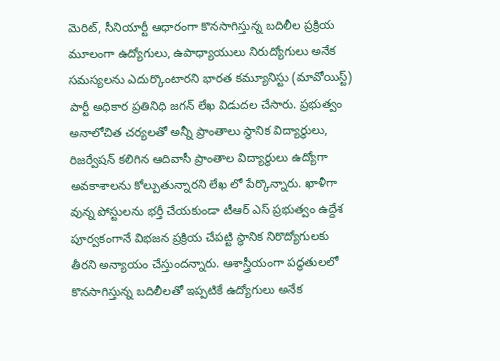మెరిట్, సీనియార్టీ ఆధారంగా కొనసాగిస్తున్న బదిలీల ప్రక్రియ మూలంగా ఉద్యోగులు, ఉపాధ్యాయులు నిరుద్యోగులు అనేక సమస్యలను ఎదుర్కొంటారని భారత కమ్యూనిస్టు (మావోయిస్ట్) పార్టీ అధికార ప్రతినిధి జగన్ లేఖ విడుదల చేసారు. ప్రభుత్వం అనాలోచిత చర్యలతో అన్నీ ప్రాంతాలు స్థానిక విద్యార్థులు, రిజర్వేషన్ కలిగిన ఆదివాసీ ప్రాంతాల విద్యార్థులు ఉద్యోగా అవకాశాలను కోల్పుతున్నారని లేఖ లో పేర్కొన్నారు. ఖాళీగా వున్న పోస్టులను భర్తీ చేయకుండా టీఆర్ ఎస్ ప్రభుత్వం ఉద్దేశ పూర్వకంగానే విభజన ప్రక్రియ చేపట్టి స్థానిక నిరొద్యోగులకు తీరని అన్యాయం చేస్తుందన్నారు. ఆశాస్త్రీయంగా పద్ధతులలో కొనసాగిస్తున్న బదిలీలతో ఇప్పటికే ఉద్యోగులు అనేక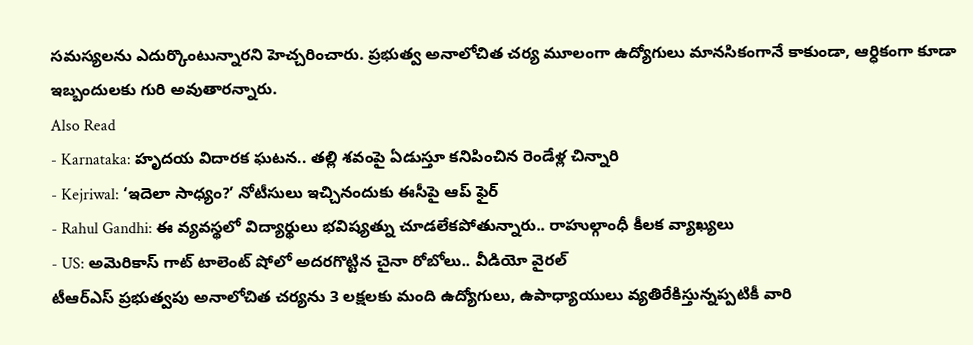సమస్యలను ఎదుర్కొంటున్నారని హెచ్చరించారు. ప్రభుత్వ అనాలోచిత చర్య మూలంగా ఉద్యోగులు మానసికంగానే కాకుండా, ఆర్ధికంగా కూడా ఇబ్బందులకు గురి అవుతారన్నారు.
Also Read
- Karnataka: హృదయ విదారక ఘటన.. తల్లి శవంపై ఏడుస్తూ కనిపించిన రెండేళ్ల చిన్నారి
- Kejriwal: ‘ఇదెలా సాధ్యం?’ నోటీసులు ఇచ్చినందుకు ఈసీపై ఆప్ ఫైర్
- Rahul Gandhi: ఈ వ్యవస్థలో విద్యార్థులు భవిష్యత్ను చూడలేకపోతున్నారు.. రాహుల్గాంధీ కీలక వ్యాఖ్యలు
- US: అమెరికాస్ గాట్ టాలెంట్ షోలో అదరగొట్టిన చైనా రోబోలు.. వీడియో వైరల్
టీఆర్ఎస్ ప్రభుత్వపు అనాలోచిత చర్యను 3 లక్షలకు మంది ఉద్యోగులు, ఉపాధ్యాయులు వ్యతిరేకిస్తున్నప్పటికీ వారి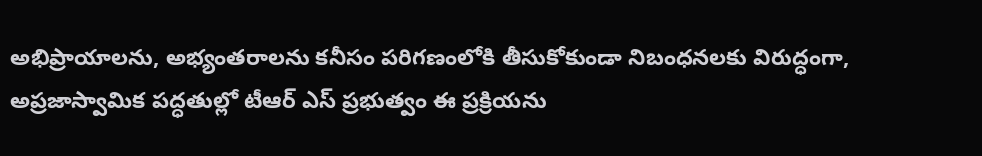అభిప్రాయాలను, అభ్యంతరాలను కనీసం పరిగణంలోకి తీసుకోకుండా నిబంధనలకు విరుద్ధంగా, అప్రజాస్వామిక పద్ధతుల్లో టీఆర్ ఎస్ ప్రభుత్వం ఈ ప్రక్రియను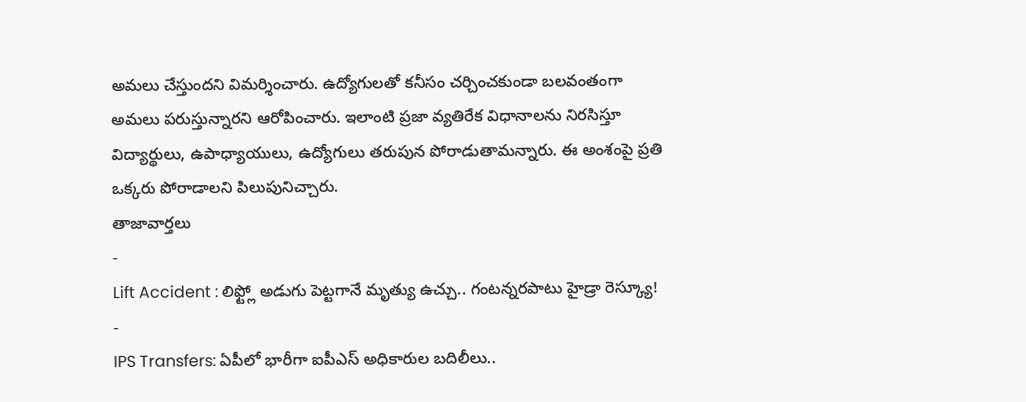అమలు చేస్తుందని విమర్శించారు. ఉద్యోగులతో కనీసం చర్చించకుండా బలవంతంగా అమలు పరుస్తున్నారని ఆరోపించారు. ఇలాంటి ప్రజా వ్యతిరేక విధానాలను నిరసిస్తూ విద్యార్థులు, ఉపాధ్యాయులు, ఉద్యోగులు తరుపున పోరాడుతామన్నారు. ఈ అంశంపై ప్రతి ఒక్కరు పోరాడాలని పిలుపునిచ్చారు.
తాజావార్తలు
-
Lift Accident : లిఫ్ట్లో అడుగు పెట్టగానే మృత్యు ఉచ్చు.. గంటన్నరపాటు హైడ్రా రెస్క్యూ!
-
IPS Transfers: ఏపీలో భారీగా ఐపీఎస్ అధికారుల బదిలీలు..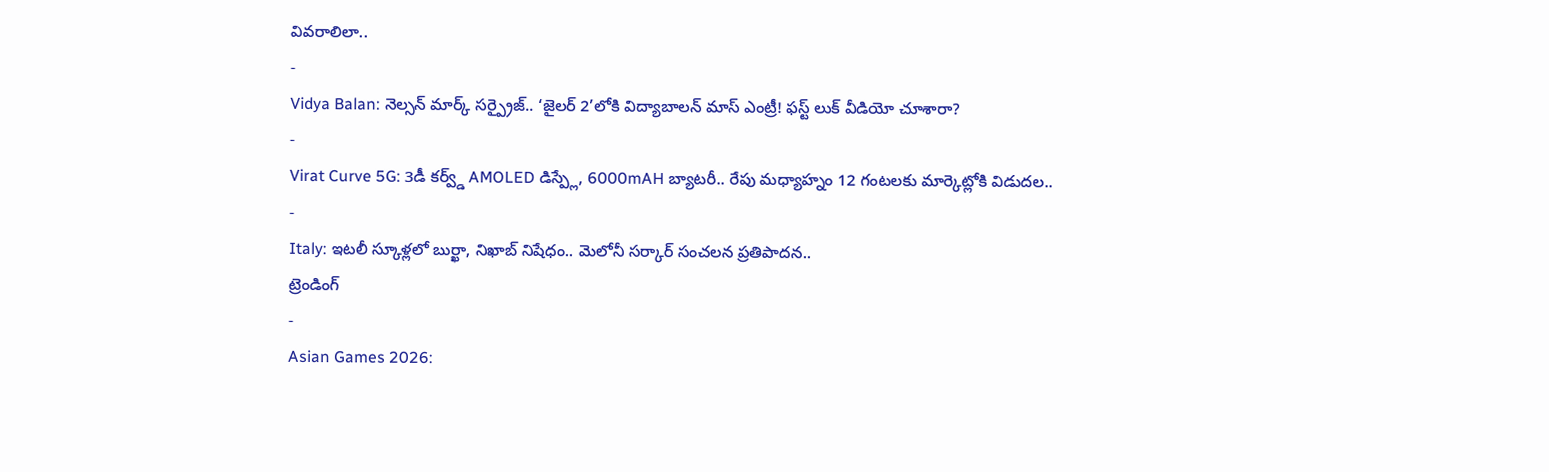వివరాలిలా..
-
Vidya Balan: నెల్సన్ మార్క్ సర్ప్రైజ్.. ‘జైలర్ 2’లోకి విద్యాబాలన్ మాస్ ఎంట్రీ! ఫస్ట్ లుక్ వీడియో చూశారా?
-
Virat Curve 5G: 3డీ కర్వ్డ్ AMOLED డిస్ప్లే, 6000mAH బ్యాటరీ.. రేపు మధ్యాహ్నం 12 గంటలకు మార్కెట్లోకి విడుదల..
-
Italy: ఇటలీ స్కూళ్లలో బుర్ఖా, నిఖాబ్ నిషేధం.. మెలోనీ సర్కార్ సంచలన ప్రతిపాదన..
ట్రెండింగ్
-
Asian Games 2026: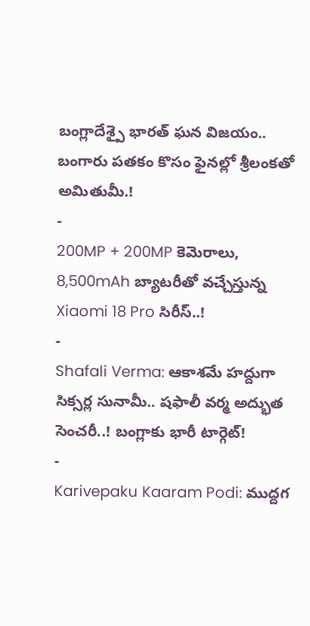బంగ్లాదేశ్పై భారత్ ఘన విజయం.. బంగారు పతకం కొసం ఫైనల్లో శ్రీలంకతో అమితుమీ.!
-
200MP + 200MP కెమెరాలు, 8,500mAh బ్యాటరీతో వచ్చేస్తున్న Xiaomi 18 Pro సిరీస్..!
-
Shafali Verma: ఆకాశమే హద్దుగా సిక్సర్ల సునామీ.. షఫాలీ వర్మ అద్భుత సెంచరీ..! బంగ్లాకు భారీ టార్గెట్!
-
Karivepaku Kaaram Podi: ముద్దగ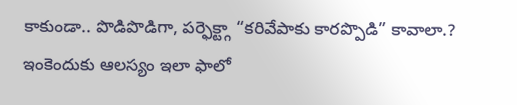కాకుండా.. పొడిపొడిగా, పర్ఫెక్ట్గా “కరివేపాకు కారప్పొడి” కావాలా.? ఇంకెందుకు ఆలస్యం ఇలా ఫాలో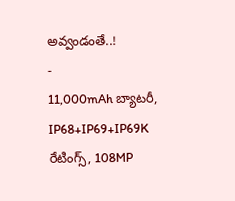అవ్వండంతే..!
-
11,000mAh బ్యాటరీ, IP68+IP69+IP69K రేటింగ్స్, 108MP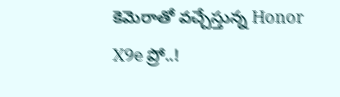కెమెరాతో వచ్చేస్తున్న Honor X9e ప్రో..!